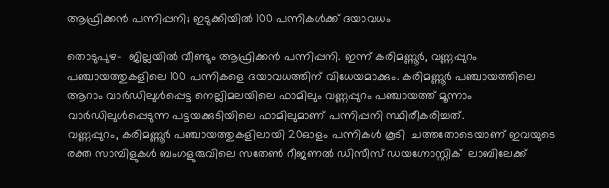ആഫ്രിക്കന്‍ പന്നിപ്പനി; ഇടുക്കിയില്‍ 100 പന്നികള്‍ക്ക് ദയാവധം

തൊടുപുഴ-  ജില്ലയില്‍ വീണ്ടും ആഫ്രിക്കന്‍ പന്നിപ്പനി. ഇന്ന് കരിമണ്ണൂര്‍, വണ്ണപ്പുറം പഞ്ചായത്തുകളിലെ 100 പന്നികളെ ദയാവധത്തിന് വിധേയമാക്കും. കരിമണ്ണൂര്‍ പഞ്ചായത്തിലെ ആറാം വാര്‍ഡിലുള്‍പ്പെട്ട നെല്ലിമലയിലെ ഫാമിലും വണ്ണപ്പുറം പഞ്ചായത്ത് മൂന്നാം വാര്‍ഡിലുള്‍പ്പെടുന്ന പട്ടയക്കുടിയിലെ ഫാമിലുമാണ് പന്നിപ്പനി സ്ഥിരീകരിച്ചത്.
വണ്ണപ്പുറം, കരിമണ്ണൂര്‍ പഞ്ചായത്തുകളിലായി 20ഓളം പന്നികള്‍ കൂടി  ചത്തതോടെയാണ് ഇവയുടെ രക്ത സാമ്പിളുകള്‍ ബംഗളുരുവിലെ സതേണ്‍ റീജണല്‍ ഡിസീസ് ഡയഗ്നോസ്റ്റിക്  ലാബിലേക്ക്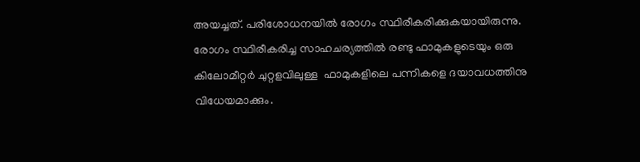അയച്ചത്. പരിശോധനയില്‍ രോഗം സ്ഥിരീകരിക്കുകയായിരുന്നു. രോഗം സ്ഥിരീകരിച്ച സാഹചര്യത്തില്‍ രണ്ടു ഫാമുകളുടെയും ഒരു കിലോമീറ്റര്‍ ചുറ്റളവിലുള്ള  ഫാമുകളിലെ പന്നികളെ ദയാവധത്തിനു വിധേയമാക്കും.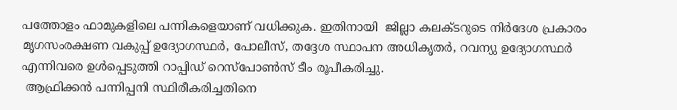പത്തോളം ഫാമുകളിലെ പന്നികളെയാണ് വധിക്കുക. ഇതിനായി  ജില്ലാ കലക്ടറുടെ നിര്‍ദേശ പ്രകാരം മൃഗസംരക്ഷണ വകുപ്പ് ഉദ്യോഗസ്ഥര്‍, പോലീസ്, തദ്ദേശ സ്ഥാപന അധികൃതര്‍, റവന്യു ഉദ്യോഗസ്ഥര്‍ എന്നിവരെ ഉള്‍പ്പെടുത്തി റാപ്പിഡ് റെസ്പോണ്‍സ് ടീം രൂപീകരിച്ചു.
 ആഫ്രിക്കന്‍ പന്നിപ്പനി സ്ഥിരീകരിച്ചതിനെ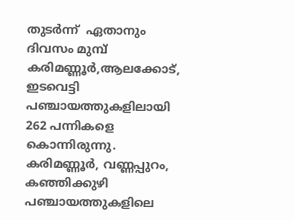തുടര്‍ന്ന്  ഏതാനും ദിവസം മുമ്പ്  കരിമണ്ണൂര്‍,ആലക്കോട്, ഇടവെട്ടി പഞ്ചായത്തുകളിലായി  262 പന്നികളെ  കൊന്നിരുന്നു. കരിമണ്ണൂര്‍, വണ്ണപ്പുറം, കഞ്ഞിക്കുഴി പഞ്ചായത്തുകളിലെ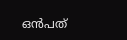ഒന്‍പത്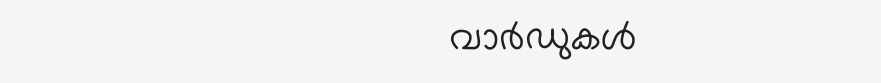വാര്‍ഡുകള്‍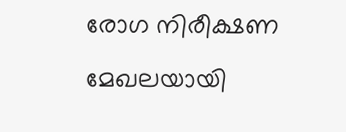രോഗ നിരീക്ഷണ മേഖലയായി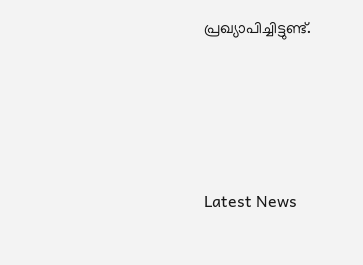പ്രഖ്യാപിച്ചിട്ടുണ്ട്.





Latest News